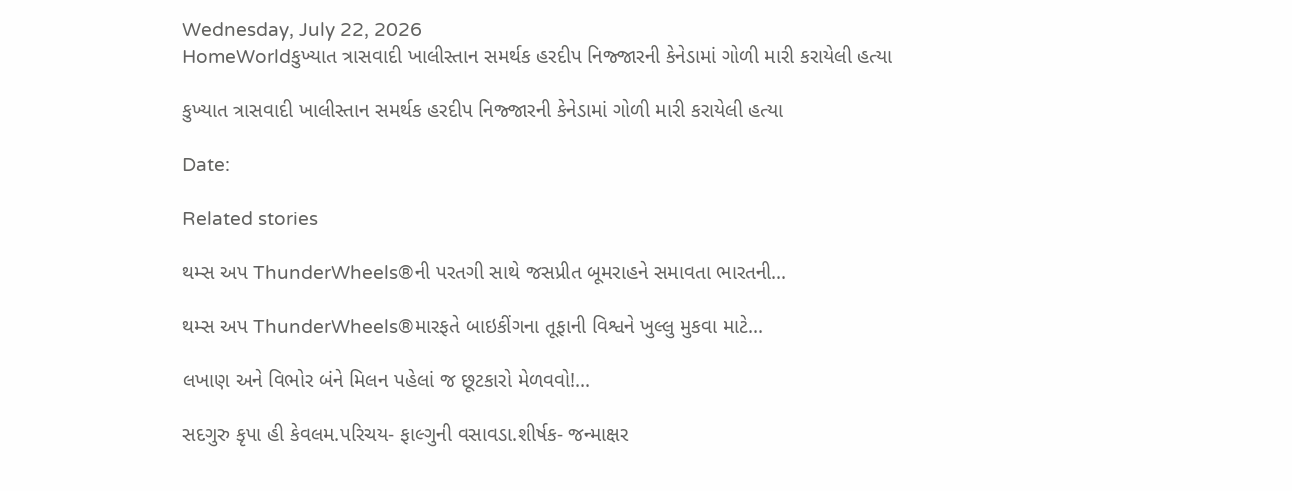Wednesday, July 22, 2026
HomeWorldકુખ્યાત ત્રાસવાદી ખાલીસ્તાન સમર્થક હરદીપ નિજ્જારની કેનેડામાં ગોળી મારી કરાયેલી હત્યા

કુખ્યાત ત્રાસવાદી ખાલીસ્તાન સમર્થક હરદીપ નિજ્જારની કેનેડામાં ગોળી મારી કરાયેલી હત્યા

Date:

Related stories

થમ્સ અપ ThunderWheels®ની પરતગી સાથે જસપ્રીત બૂમરાહને સમાવતા ભારતની...

થમ્સ અપ ThunderWheels®મારફતે બાઇકીંગના તૂફાની વિશ્વને ખુલ્લુ મુકવા માટે...

લખાણ અને વિભોર બંને મિલન પહેલાં જ છૂટકારો મેળવવો!...

સદગુરુ કૃપા હી કેવલમ.પરિચય- ફાલ્ગુની વસાવડા.શીર્ષક- જન્માક્ષર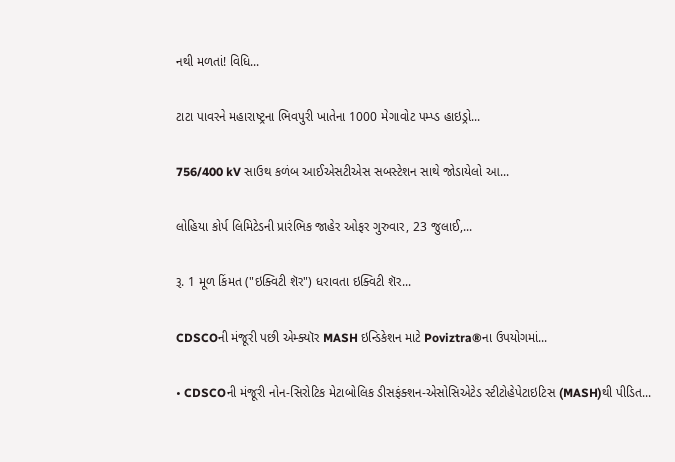નથી મળતાં! વિધિ...

ટાટા પાવરને મહારાષ્ટ્રના ભિવપુરી ખાતેના 1000 મેગાવોટ પમ્પ્ડ હાઇડ્રો...

756/400 kV સાઉથ કળંબ આઈએસટીએસ સબસ્ટેશન સાથે જોડાયેલો આ...

લોહિયા કોર્પ લિમિટેડની પ્રારંભિક જાહેર ઓફર ગુરુવાર, 23 જુલાઈ,...

રૂ. 1 મૂળ કિંમત ("ઇક્વિટી શૅર") ધરાવતા ઇક્વિટી શૅર...

CDSCOની મંજૂરી પછી એમ્ક્યૉર MASH ઇન્ડિકેશન માટે Poviztra®ના ઉપયોગમાં...

• CDSCOની મંજૂરી નોન-સિરોટિક મેટાબોલિક ડીસફંક્શન-એસોસિએટેડ સ્ટીટોહેપેટાઇટિસ (MASH)થી પીડિત...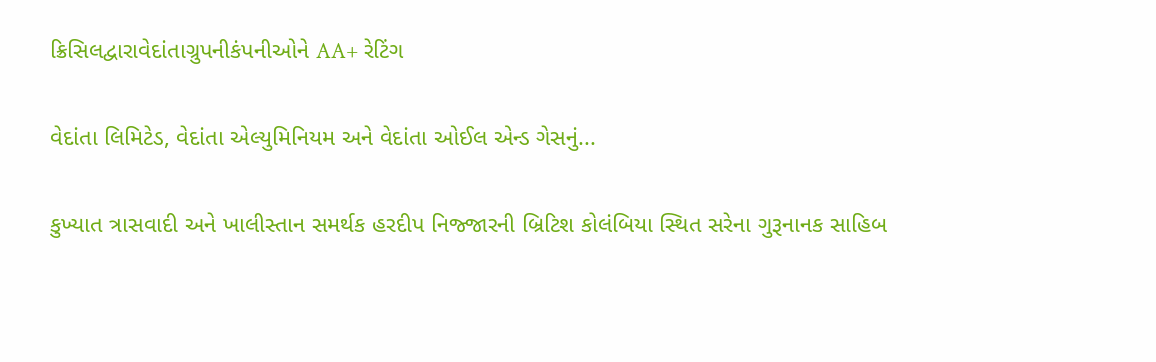ક્રિસિલદ્વારાવેદાંતાગ્રુપનીકંપનીઓને AA+ રેટિંગ

વેદાંતા લિમિટેડ, વેદાંતા એલ્યુમિનિયમ અને વેદાંતા ઓઈલ એન્ડ ગેસનું...

કુખ્યાત ત્રાસવાદી અને ખાલીસ્તાન સમર્થક હરદીપ નિજ્જારની બ્રિટિશ કોલંબિયા સ્થિત સરેના ગુરૂનાનક સાહિબ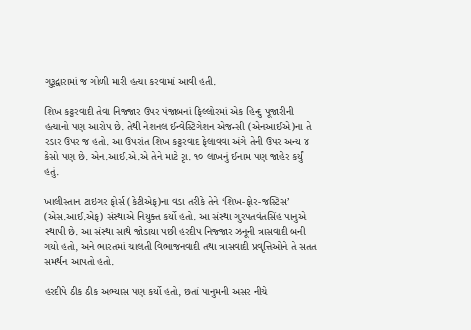ગુરૂદ્વારામાં જ ગોળી મારી હત્યા કરવામાં આવી હતી.

શિખ કટ્ટરવાદી તેવા નિજ્જાર ઉપર પંજાબનાં ફિલ્લોરમાં એક હિન્દુ પૂજારીની હત્યાનો પણ આરોપ છે. તેથી નેશનલ ઈન્વેસ્ટિગેશન એજન્સી (એનઆઈએ)ના તે રડાર ઉપર જ હતો. આ ઉપરાંત શિખ કટ્ટરવાદ ફેલાવવા અંગે તેની ઉપર અન્ય ૪ કેસો પણ છે. એન.આઈ.એ.એ તેને માટે રૃા. ૧૦ લાખનું ઈનામ પણ જાહેર કર્યું હતું.

ખાલીસ્તાન ટાઇગર ફોર્સ (કેટીએફ)ના વડા તરીકે તેને ‘શિખ-ફોર-જસ્ટિસ’ (એસ.આઈ.એફ) સંસ્થાએ નિયુક્ત કર્યો હતો. આ સંસ્થા ગુરપતવંતસિંહ પાનુએ સ્થાપી છે. આ સંસ્થા સાથે જોડાયા પછી હરદીપ નિજ્જાર ઝનૂની ત્રાસવાદી બની ગયો હતો, અને ભારતમાં ચાલતી વિભાજનવાદી તથા ત્રાસવાદી પ્રવૃત્તિઓને તે સતત સમર્થન આપતો હતો.

હરદીપે ઠીક ઠીક અભ્યાસ પણ કર્યો હતો, છતાં પાનુમની અસર નીચે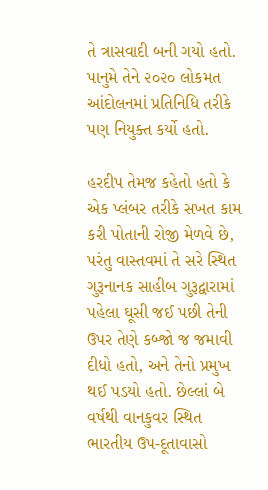તે ત્રાસવાદી બની ગયો હતો. પાનુમે તેને ૨૦૨૦ લોકમત આંદોલનમાં પ્રતિનિધિ તરીકે પણ નિયુક્ત કર્યો હતો.

હરદીપ તેમજ કહેતો હતો કે એક પ્લંબર તરીકે સખત કામ કરી પોતાની રોજી મેળવે છે, પરંતુ વાસ્તવમાં તે સરે સ્થિત ગુરૂનાનક સાહીબ ગુરૂદ્વારામાં પહેલા ઘૂસી જઈ પછી તેની ઉપર તેણે કબ્જો જ જમાવી દીધો હતો, અને તેનો પ્રમુખ થઈ પડયો હતો. છેલ્લાં બે વર્ષથી વાનકુવર સ્થિત ભારતીય ઉપ-દૂતાવાસો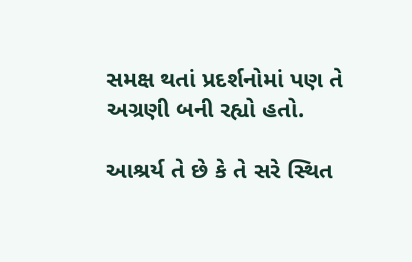સમક્ષ થતાં પ્રદર્શનોમાં પણ તે અગ્રણી બની રહ્યો હતો.

આશ્રર્ય તે છે કે તે સરે સ્થિત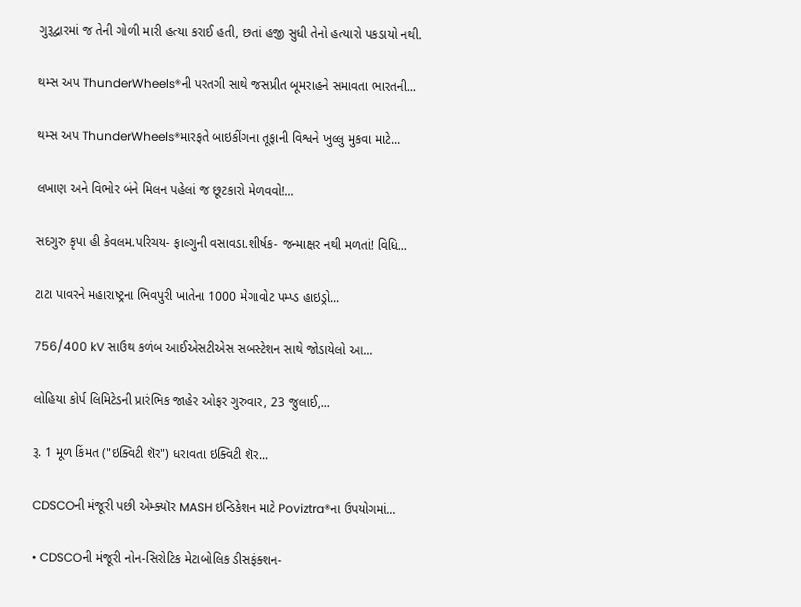ગુરૂદ્વારમાં જ તેની ગોળી મારી હત્યા કરાઈ હતી, છતાં હજી સુધી તેનો હત્યારો પકડાયો નથી.

થમ્સ અપ ThunderWheels®ની પરતગી સાથે જસપ્રીત બૂમરાહને સમાવતા ભારતની...

થમ્સ અપ ThunderWheels®મારફતે બાઇકીંગના તૂફાની વિશ્વને ખુલ્લુ મુકવા માટે...

લખાણ અને વિભોર બંને મિલન પહેલાં જ છૂટકારો મેળવવો!...

સદગુરુ કૃપા હી કેવલમ.પરિચય- ફાલ્ગુની વસાવડા.શીર્ષક- જન્માક્ષર નથી મળતાં! વિધિ...

ટાટા પાવરને મહારાષ્ટ્રના ભિવપુરી ખાતેના 1000 મેગાવોટ પમ્પ્ડ હાઇડ્રો...

756/400 kV સાઉથ કળંબ આઈએસટીએસ સબસ્ટેશન સાથે જોડાયેલો આ...

લોહિયા કોર્પ લિમિટેડની પ્રારંભિક જાહેર ઓફર ગુરુવાર, 23 જુલાઈ,...

રૂ. 1 મૂળ કિંમત ("ઇક્વિટી શૅર") ધરાવતા ઇક્વિટી શૅર...

CDSCOની મંજૂરી પછી એમ્ક્યૉર MASH ઇન્ડિકેશન માટે Poviztra®ના ઉપયોગમાં...

• CDSCOની મંજૂરી નોન-સિરોટિક મેટાબોલિક ડીસફંક્શન-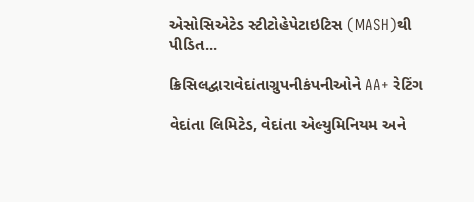એસોસિએટેડ સ્ટીટોહેપેટાઇટિસ (MASH)થી પીડિત...

ક્રિસિલદ્વારાવેદાંતાગ્રુપનીકંપનીઓને AA+ રેટિંગ

વેદાંતા લિમિટેડ, વેદાંતા એલ્યુમિનિયમ અને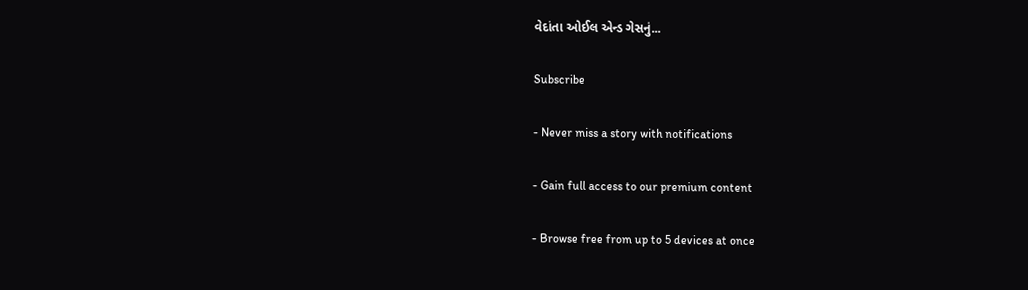વેદાંતા ઓઈલ એન્ડ ગેસનું...

Subscribe

- Never miss a story with notifications

- Gain full access to our premium content

- Browse free from up to 5 devices at once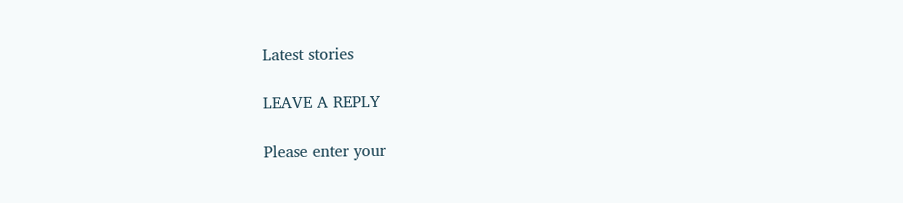Latest stories

LEAVE A REPLY

Please enter your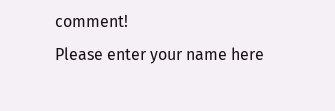comment!
Please enter your name here